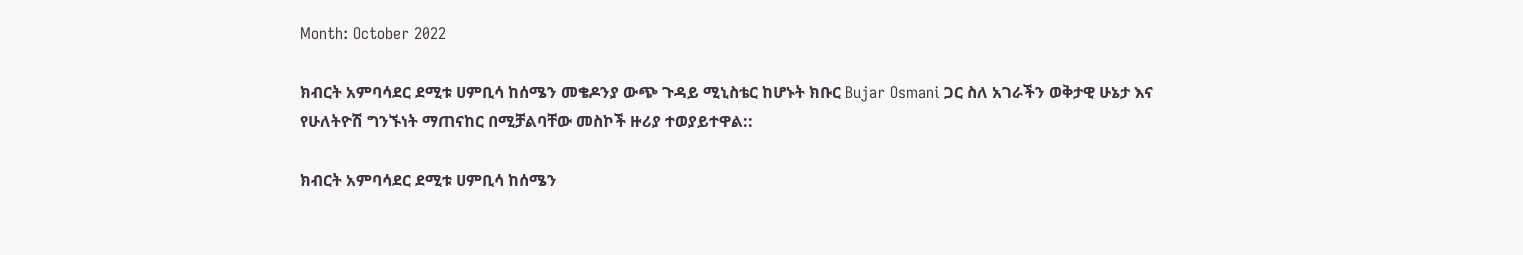Month: October 2022

ክብርት አምባሳደር ደሚቱ ሀምቢሳ ከሰሜን መቄዶንያ ውጭ ጉዳይ ሚኒስቴር ከሆኑት ክቡር Bujar Osmani ጋር ስለ አገራችን ወቅታዊ ሁኔታ እና የሁለትዮሽ ግንኙነት ማጠናከር በሚቻልባቸው መስኮች ዙሪያ ተወያይተዋል::

ክብርት አምባሳደር ደሚቱ ሀምቢሳ ከሰሜን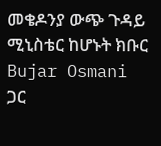መቄዶንያ ውጭ ጉዳይ ሚኒስቴር ከሆኑት ክቡር Bujar Osmani ጋር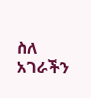ስለ አገራችን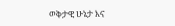ወቅታዊ ሁኔታ እና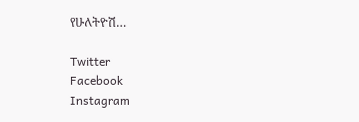የሁለትዮሽ…

Twitter
Facebook
Instagram